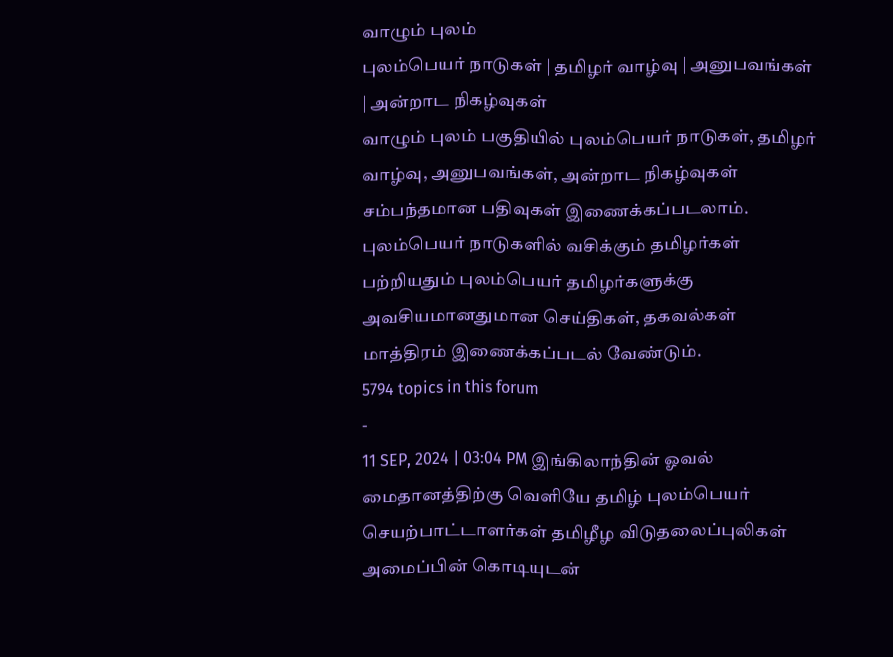வாழும் புலம்
புலம்பெயர் நாடுகள் | தமிழர் வாழ்வு | அனுபவங்கள் | அன்றாட நிகழ்வுகள்
வாழும் புலம் பகுதியில் புலம்பெயர் நாடுகள், தமிழர் வாழ்வு, அனுபவங்கள், அன்றாட நிகழ்வுகள் சம்பந்தமான பதிவுகள் இணைக்கப்படலாம்.
புலம்பெயர் நாடுகளில் வசிக்கும் தமிழர்கள் பற்றியதும் புலம்பெயர் தமிழர்களுக்கு அவசியமானதுமான செய்திகள், தகவல்கள் மாத்திரம் இணைக்கப்படல் வேண்டும்.
5794 topics in this forum
-
11 SEP, 2024 | 03:04 PM இங்கிலாந்தின் ஓவல் மைதானத்திற்கு வெளியே தமிழ் புலம்பெயர் செயற்பாட்டாளர்கள் தமிழீழ விடுதலைப்புலிகள் அமைப்பின் கொடியுடன்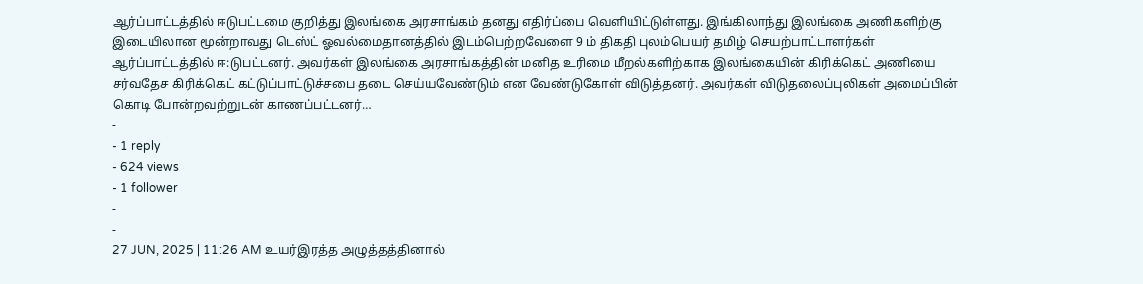ஆர்ப்பாட்டத்தில் ஈடுபட்டமை குறித்து இலங்கை அரசாங்கம் தனது எதிர்ப்பை வெளியிட்டுள்ளது. இங்கிலாந்து இலங்கை அணிகளிற்கு இடையிலான மூன்றாவது டெஸ்ட் ஓவல்மைதானத்தில் இடம்பெற்றவேளை 9 ம் திகதி புலம்பெயர் தமிழ் செயற்பாட்டாளர்கள் ஆர்ப்பாட்டத்தில் ஈ:டுபட்டனர். அவர்கள் இலங்கை அரசாங்கத்தின் மனித உரிமை மீறல்களிற்காக இலங்கையின் கிரிக்கெட் அணியை சர்வதேச கிரிக்கெட் கட்டுப்பாட்டுச்சபை தடை செய்யவேண்டும் என வேண்டுகோள் விடுத்தனர். அவர்கள் விடுதலைப்புலிகள் அமைப்பின் கொடி போன்றவற்றுடன் காணப்பட்டனர்…
-
- 1 reply
- 624 views
- 1 follower
-
-
27 JUN, 2025 | 11:26 AM உயர்இரத்த அழுத்தத்தினால்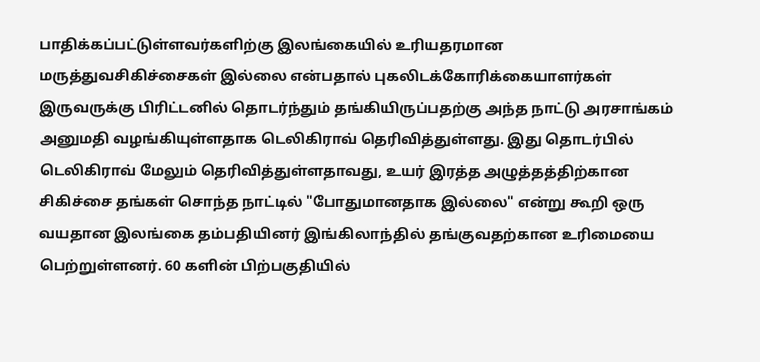பாதிக்கப்பட்டுள்ளவர்களிற்கு இலங்கையில் உரியதரமான மருத்துவசிகிச்சைகள் இல்லை என்பதால் புகலிடக்கோரிக்கையாளர்கள் இருவருக்கு பிரிட்டனில் தொடர்ந்தும் தங்கியிருப்பதற்கு அந்த நாட்டு அரசாங்கம் அனுமதி வழங்கியுள்ளதாக டெலிகிராவ் தெரிவித்துள்ளது. இது தொடர்பில் டெலிகிராவ் மேலும் தெரிவித்துள்ளதாவது, உயர் இரத்த அழுத்தத்திற்கான சிகிச்சை தங்கள் சொந்த நாட்டில் "போதுமானதாக இல்லை" என்று கூறி ஒரு வயதான இலங்கை தம்பதியினர் இங்கிலாந்தில் தங்குவதற்கான உரிமையை பெற்றுள்ளனர். 60 களின் பிற்பகுதியில்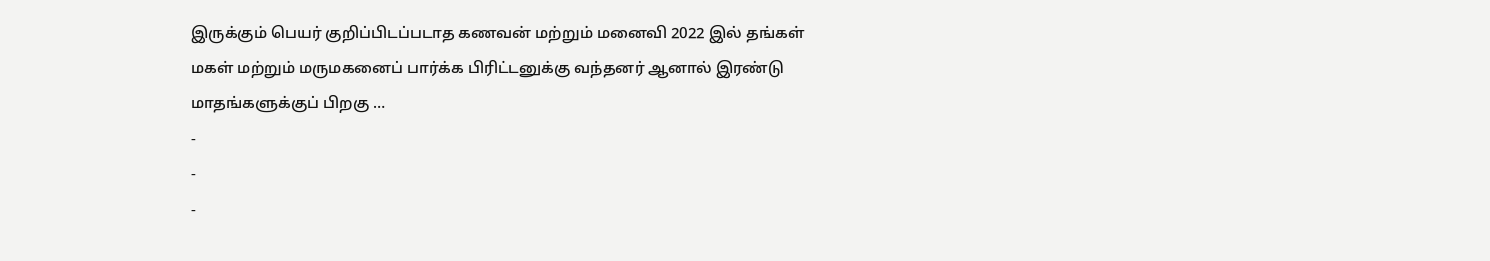இருக்கும் பெயர் குறிப்பிடப்படாத கணவன் மற்றும் மனைவி 2022 இல் தங்கள் மகள் மற்றும் மருமகனைப் பார்க்க பிரிட்டனுக்கு வந்தனர் ஆனால் இரண்டு மாதங்களுக்குப் பிறகு …
-
-
-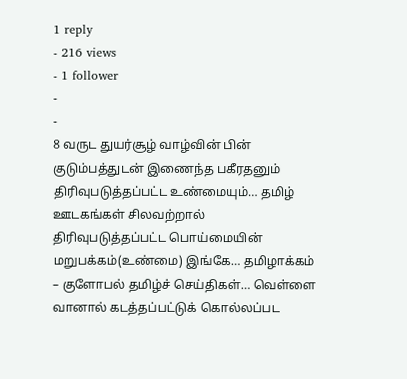1 reply
- 216 views
- 1 follower
-
-
8 வருட துயர்சூழ் வாழ்வின் பின் குடும்பத்துடன் இணைந்த பகீரதனும் திரிவுபடுத்தப்பட்ட உண்மையும்… தமிழ் ஊடகங்கள் சிலவற்றால் திரிவுபடுத்தப்பட்ட பொய்மையின் மறுபக்கம்(உண்மை) இங்கே… தமிழாக்கம் – குளோபல் தமிழ்ச் செய்திகள்… வெள்ளை வானால் கடத்தப்பட்டுக் கொல்லப்பட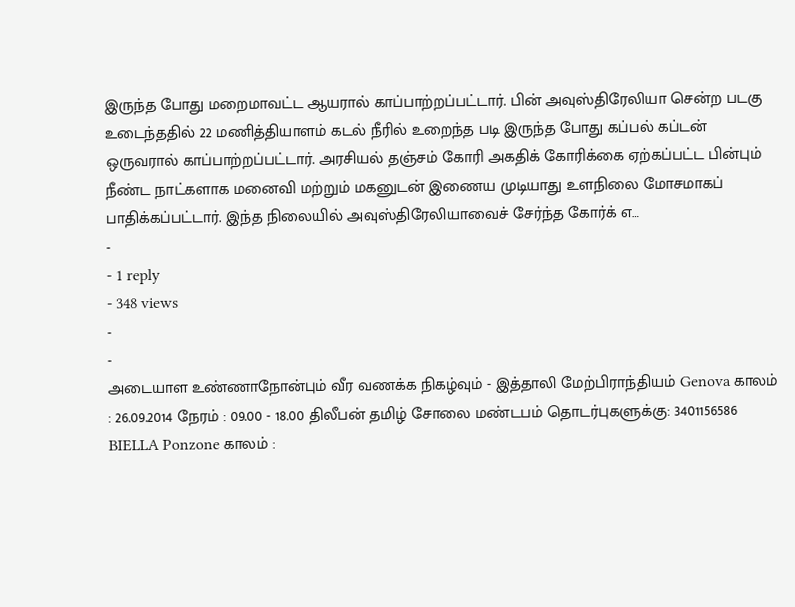இருந்த போது மறைமாவட்ட ஆயரால் காப்பாற்றப்பட்டார். பின் அவுஸ்திரேலியா சென்ற படகு உடைந்ததில் 22 மணித்தியாளம் கடல் நீரில் உறைந்த படி இருந்த போது கப்பல் கப்டன் ஒருவரால் காப்பாற்றப்பட்டார். அரசியல் தஞ்சம் கோரி அகதிக் கோரிக்கை ஏற்கப்பட்ட பின்பும் நீண்ட நாட்களாக மனைவி மற்றும் மகனுடன் இணைய முடியாது உளநிலை மோசமாகப் பாதிக்கப்பட்டார். இந்த நிலையில் அவுஸ்திரேலியாவைச் சேர்ந்த கோர்க் எ…
-
- 1 reply
- 348 views
-
-
அடையாள உண்ணாநோன்பும் வீர வணக்க நிகழ்வும் - இத்தாலி மேற்பிராந்தியம் Genova காலம் : 26.09.2014 நேரம் : 09.00 - 18.00 திலீபன் தமிழ் சோலை மண்டபம் தொடர்புகளுக்கு: 3401156586 BIELLA Ponzone காலம் :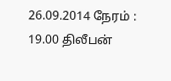26.09.2014 நேரம் : 19.00 திலீபன்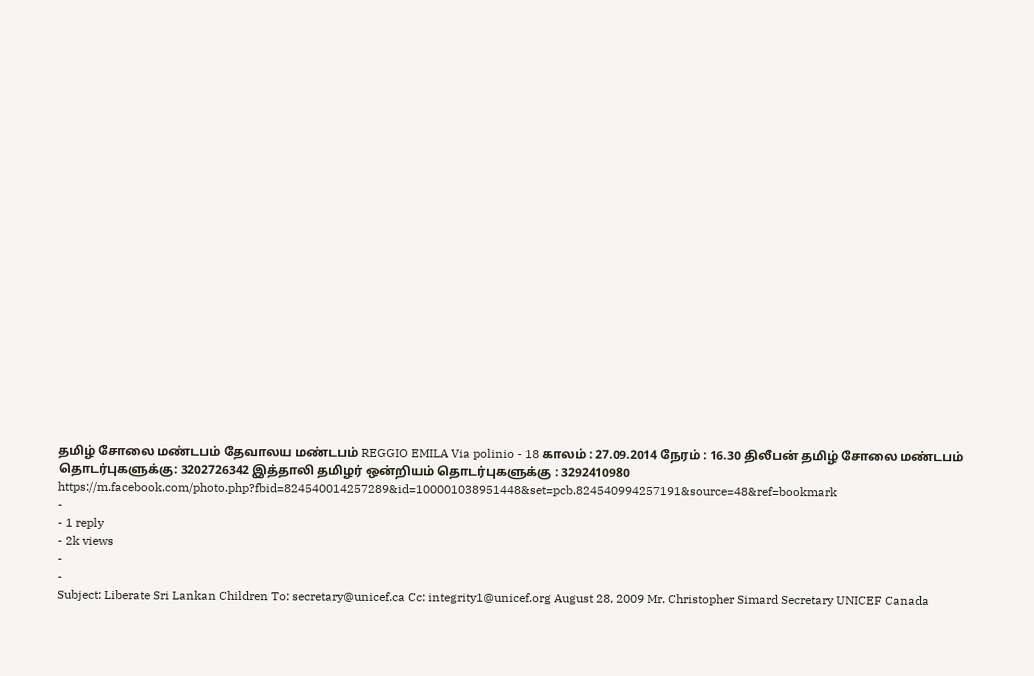தமிழ் சோலை மண்டபம் தேவாலய மண்டபம் REGGIO EMILA Via polinio - 18 காலம் : 27.09.2014 நேரம் : 16.30 திலீபன் தமிழ் சோலை மண்டபம் தொடர்புகளுக்கு: 3202726342 இத்தாலி தமிழர் ஒன்றியம் தொடர்புகளுக்கு : 3292410980 https://m.facebook.com/photo.php?fbid=824540014257289&id=100001038951448&set=pcb.824540994257191&source=48&ref=bookmark
-
- 1 reply
- 2k views
-
-
Subject: Liberate Sri Lankan Children To: secretary@unicef.ca Cc: integrity1@unicef.org August 28, 2009 Mr. Christopher Simard Secretary UNICEF Canada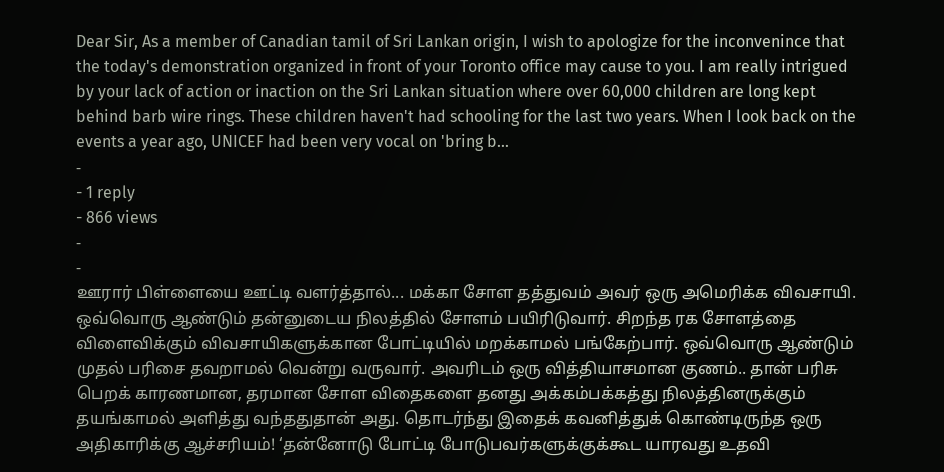Dear Sir, As a member of Canadian tamil of Sri Lankan origin, I wish to apologize for the inconvenince that the today's demonstration organized in front of your Toronto office may cause to you. I am really intrigued by your lack of action or inaction on the Sri Lankan situation where over 60,000 children are long kept behind barb wire rings. These children haven't had schooling for the last two years. When I look back on the events a year ago, UNICEF had been very vocal on 'bring b…
-
- 1 reply
- 866 views
-
-
ஊரார் பிள்ளையை ஊட்டி வளர்த்தால்... மக்கா சோள தத்துவம் அவர் ஒரு அமெரிக்க விவசாயி. ஒவ்வொரு ஆண்டும் தன்னுடைய நிலத்தில் சோளம் பயிரிடுவார். சிறந்த ரக சோளத்தை விளைவிக்கும் விவசாயிகளுக்கான போட்டியில் மறக்காமல் பங்கேற்பார். ஒவ்வொரு ஆண்டும் முதல் பரிசை தவறாமல் வென்று வருவார். அவரிடம் ஒரு வித்தியாசமான குணம்.. தான் பரிசு பெறக் காரணமான, தரமான சோள விதைகளை தனது அக்கம்பக்கத்து நிலத்தினருக்கும் தயங்காமல் அளித்து வந்ததுதான் அது. தொடர்ந்து இதைக் கவனித்துக் கொண்டிருந்த ஒரு அதிகாரிக்கு ஆச்சரியம்! ‘தன்னோடு போட்டி போடுபவர்களுக்குக்கூட யாரவது உதவி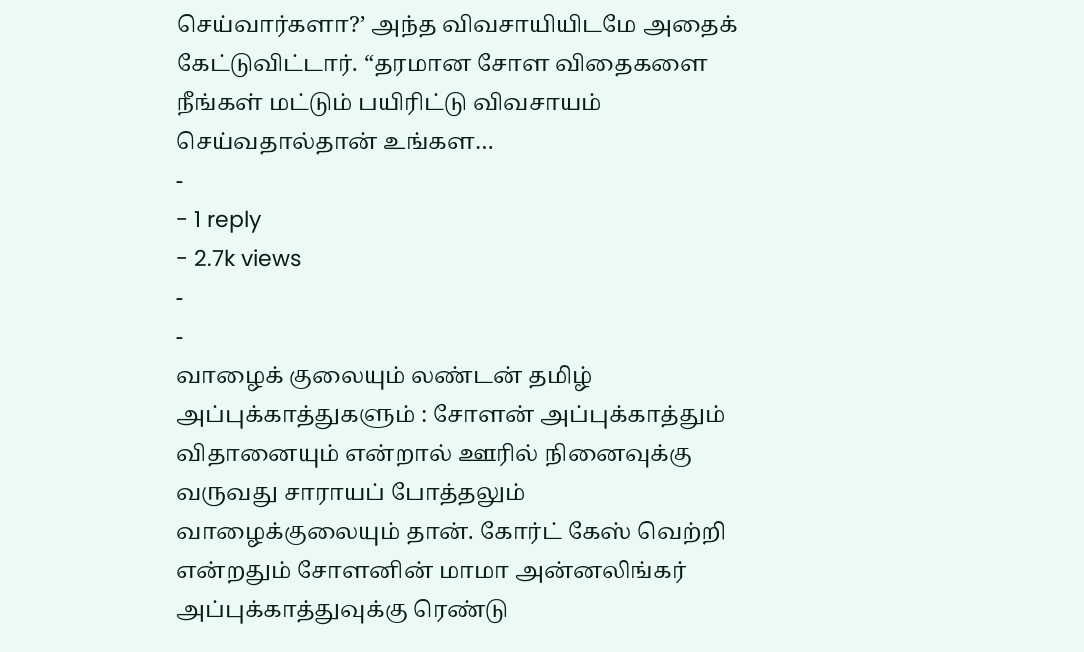செய்வார்களா?’ அந்த விவசாயியிடமே அதைக் கேட்டுவிட்டார். “தரமான சோள விதைகளை நீங்கள் மட்டும் பயிரிட்டு விவசாயம் செய்வதால்தான் உங்கள…
-
- 1 reply
- 2.7k views
-
-
வாழைக் குலையும் லண்டன் தமிழ் அப்புக்காத்துகளும் : சோளன் அப்புக்காத்தும் விதானையும் என்றால் ஊரில் நினைவுக்கு வருவது சாராயப் போத்தலும் வாழைக்குலையும் தான். கோர்ட் கேஸ் வெற்றி என்றதும் சோளனின் மாமா அன்னலிங்கர் அப்புக்காத்துவுக்கு ரெண்டு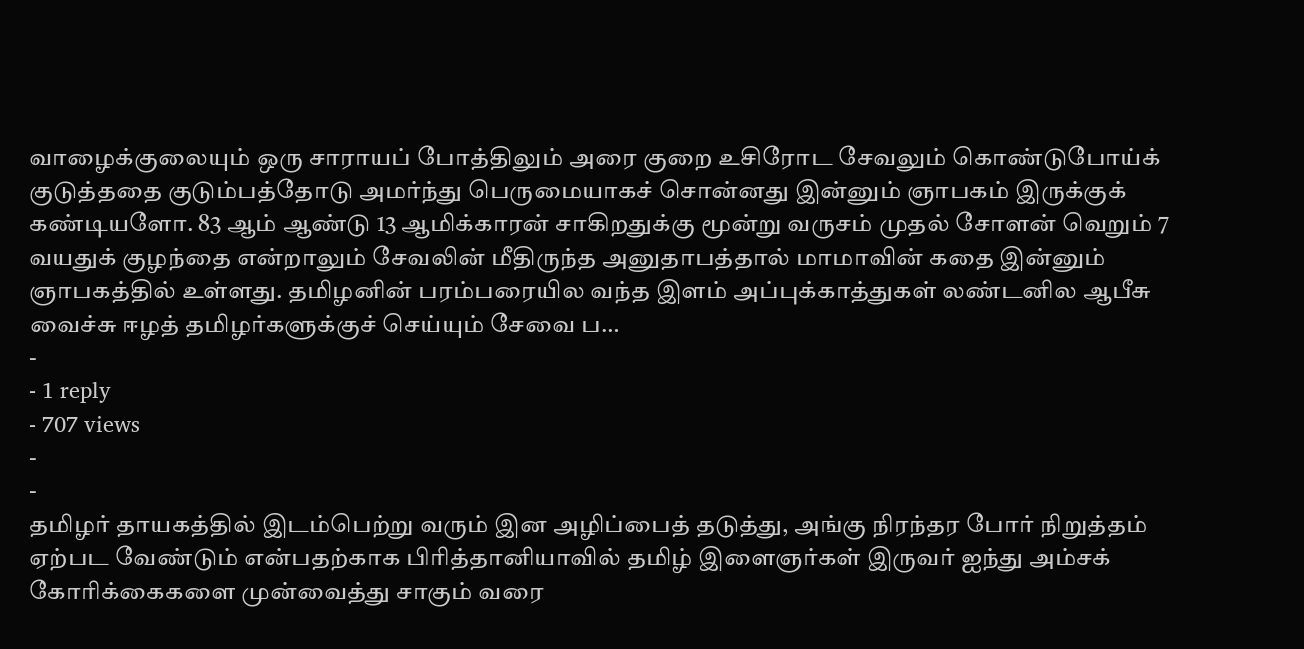வாழைக்குலையும் ஒரு சாராயப் போத்திலும் அரை குறை உசிரோட சேவலும் கொண்டுபோய்க் குடுத்ததை குடும்பத்தோடு அமர்ந்து பெருமையாகச் சொன்னது இன்னும் ஞாபகம் இருக்குக் கண்டியளோ. 83 ஆம் ஆண்டு 13 ஆமிக்காரன் சாகிறதுக்கு மூன்று வருசம் முதல் சோளன் வெறும் 7 வயதுக் குழந்தை என்றாலும் சேவலின் மீதிருந்த அனுதாபத்தால் மாமாவின் கதை இன்னும் ஞாபகத்தில் உள்ளது. தமிழனின் பரம்பரையில வந்த இளம் அப்புக்காத்துகள் லண்டனில ஆபீசு வைச்சு ஈழத் தமிழர்களுக்குச் செய்யும் சேவை ப…
-
- 1 reply
- 707 views
-
-
தமிழர் தாயகத்தில் இடம்பெற்று வரும் இன அழிப்பைத் தடுத்து, அங்கு நிரந்தர போர் நிறுத்தம் ஏற்பட வேண்டும் என்பதற்காக பிரித்தானியாவில் தமிழ் இளைஞர்கள் இருவர் ஐந்து அம்சக் கோரிக்கைகளை முன்வைத்து சாகும் வரை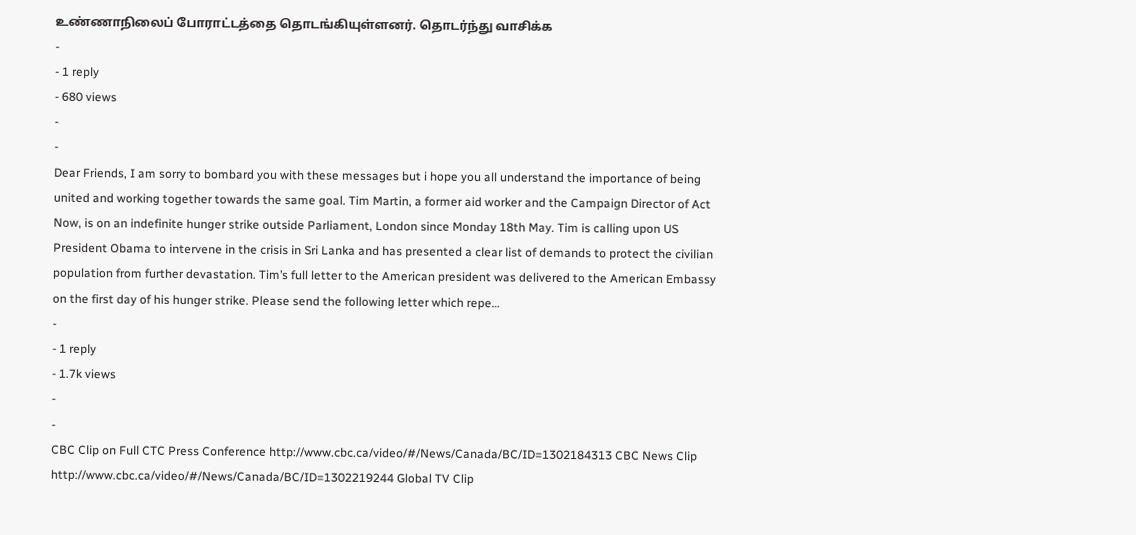உண்ணாநிலைப் போராட்டத்தை தொடங்கியுள்ளனர். தொடர்ந்து வாசிக்க
-
- 1 reply
- 680 views
-
-
Dear Friends, I am sorry to bombard you with these messages but i hope you all understand the importance of being united and working together towards the same goal. Tim Martin, a former aid worker and the Campaign Director of Act Now, is on an indefinite hunger strike outside Parliament, London since Monday 18th May. Tim is calling upon US President Obama to intervene in the crisis in Sri Lanka and has presented a clear list of demands to protect the civilian population from further devastation. Tim’s full letter to the American president was delivered to the American Embassy on the first day of his hunger strike. Please send the following letter which repe…
-
- 1 reply
- 1.7k views
-
-
CBC Clip on Full CTC Press Conference http://www.cbc.ca/video/#/News/Canada/BC/ID=1302184313 CBC News Clip http://www.cbc.ca/video/#/News/Canada/BC/ID=1302219244 Global TV Clip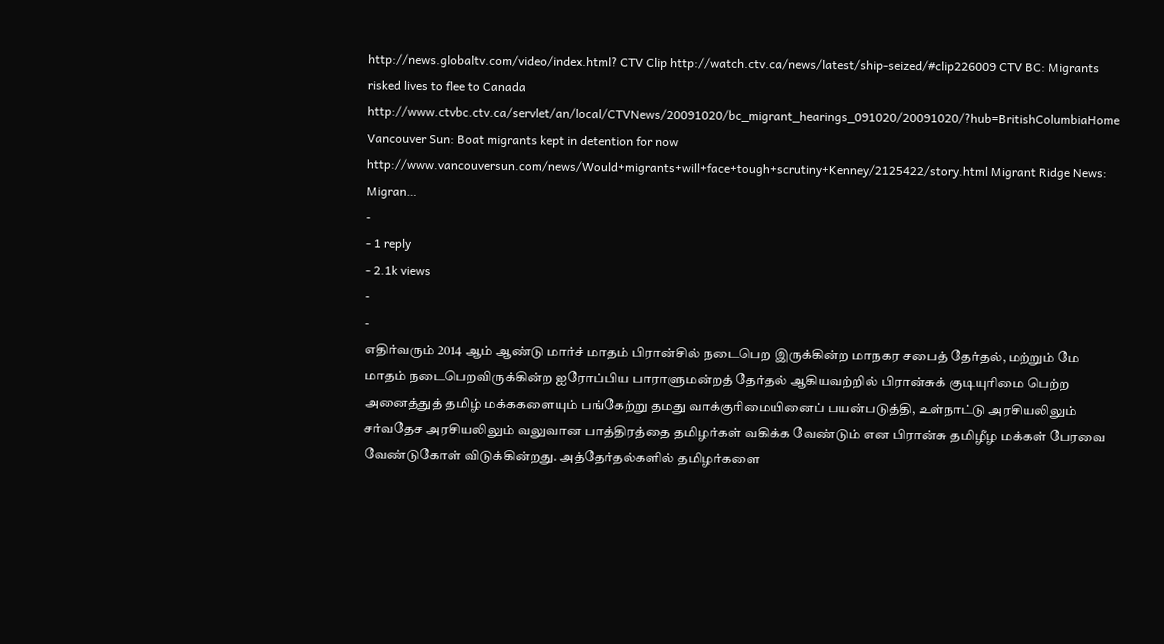http://news.globaltv.com/video/index.html? CTV Clip http://watch.ctv.ca/news/latest/ship-seized/#clip226009 CTV BC: Migrants risked lives to flee to Canada http://www.ctvbc.ctv.ca/servlet/an/local/CTVNews/20091020/bc_migrant_hearings_091020/20091020/?hub=BritishColumbiaHome Vancouver Sun: Boat migrants kept in detention for now http://www.vancouversun.com/news/Would+migrants+will+face+tough+scrutiny+Kenney/2125422/story.html Migrant Ridge News: Migran…
-
- 1 reply
- 2.1k views
-
-
எதிர்வரும் 2014 ஆம் ஆண்டு மார்ச் மாதம் பிரான்சில் நடைபெற இருக்கின்ற மாநகர சபைத் தேர்தல், மற்றும் மே மாதம் நடைபெறவிருக்கின்ற ஐரோப்பிய பாராளுமன்றத் தேர்தல் ஆகியவற்றில் பிரான்சுக் குடியுரிமை பெற்ற அனைத்துத் தமிழ் மக்ககளையும் பங்கேற்று தமது வாக்குரிமையினைப் பயன்படுத்தி, உள்நாட்டு அரசியலிலும் சர்வதேச அரசியலிலும் வலுவான பாத்திரத்தை தமிழர்கள் வகிக்க வேண்டும் என பிரான்சு தமிழீழ மக்கள் பேரவை வேண்டுகோள் விடுக்கின்றது. அத்தேர்தல்களில் தமிழர்களை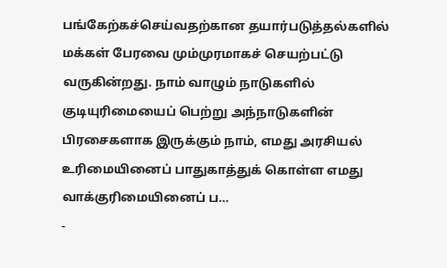பங்கேற்கச்செய்வதற்கான தயார்படுத்தல்களில் மக்கள் பேரவை மும்முரமாகச் செயற்பட்டு வருகின்றது. நாம் வாழும் நாடுகளில் குடியுரிமையைப் பெற்று அந்நாடுகளின் பிரசைகளாக இருக்கும் நாம், எமது அரசியல் உரிமையினைப் பாதுகாத்துக் கொள்ள எமது வாக்குரிமையினைப் ப…
-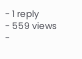- 1 reply
- 559 views
-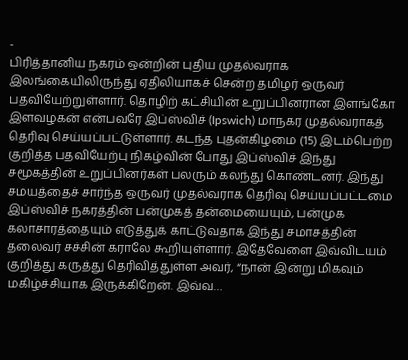-
பிரித்தானிய நகரம் ஒன்றின் புதிய முதல்வராக இலங்கையிலிருந்து ஏதிலியாகச் சென்ற தமிழர் ஒருவர் பதவியேற்றுள்ளார். தொழிற் கட்சியின் உறுப்பினரான இளங்கோ இளவழகன் என்பவரே இப்ஸ்விச் (Ipswich) மாநகர முதல்வராகத் தெரிவு செய்யப்பட்டுள்ளார். கடந்த புதன்கிழமை (15) இடம்பெற்ற குறித்த பதவியேற்பு நிகழ்வின் போது இப்ஸ்விச் இந்து சமூகத்தின் உறுப்பினர்கள் பலரும் கலந்து கொண்டனர். இந்து சமயத்தைச் சார்ந்த ஒருவர் முதல்வராக தெரிவு செய்யப்பட்டமை இப்ஸ்விச் நகரத்தின் பன்முகத் தன்மையையும், பன்முக கலாசாரத்தையும் எடுத்துக் காட்டுவதாக இந்து சமாசத்தின் தலைவர் சச்சின் கராலே கூறியுள்ளார். இதேவேளை இவ்விடயம் குறித்து கருத்து தெரிவித்துள்ள அவர், “நான் இன்று மிகவும் மகிழ்ச்சியாக இருக்கிறேன். இவ்வ…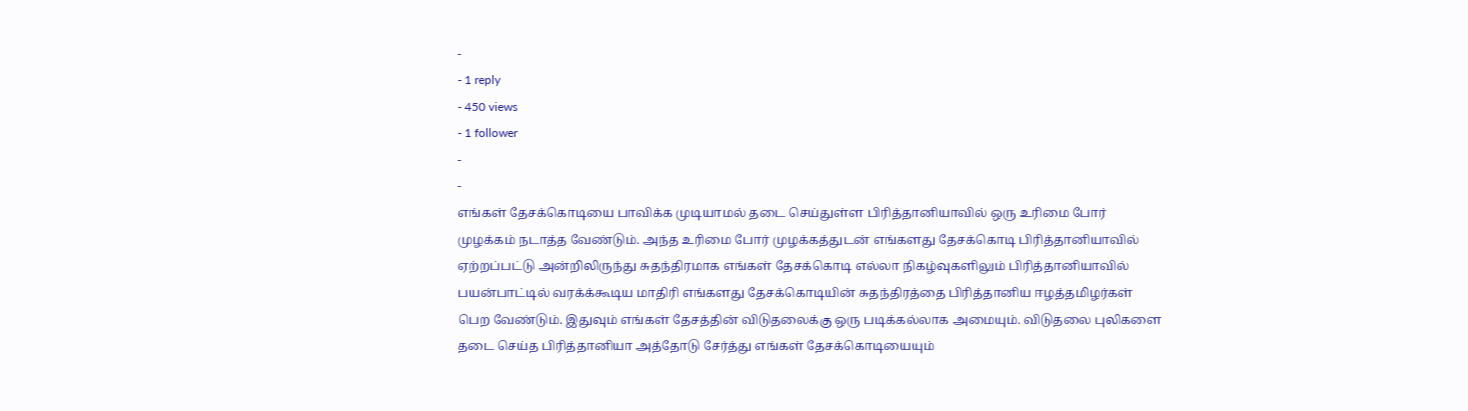-
- 1 reply
- 450 views
- 1 follower
-
-
எங்கள் தேசக்கொடியை பாவிக்க முடியாமல் தடை செய்துள்ள பிரித்தானியாவில் ஒரு உரிமை போர் முழக்கம் நடாத்த வேண்டும். அந்த உரிமை போர் முழக்கத்துடன் எங்களது தேசக்கொடி பிரித்தானியாவில் ஏற்றப்பட்டு அன்றிலிருந்து சுதந்திரமாக எங்கள் தேசக்கொடி எல்லா நிகழ்வுகளிலும் பிரித்தானியாவில் பயன்பாட்டில் வரக்க்கூடிய மாதிரி எங்களது தேசக்கொடியின் சுதந்திரத்தை பிரித்தானிய ஈழத்தமிழர்கள் பெற வேண்டும். இதுவும் எங்கள் தேசத்தின் விடுதலைக்கு ஒரு படிக்கல்லாக அமையும். விடுதலை புலிகளை தடை செய்த பிரித்தானியா அத்தோடு சேர்த்து எங்கள் தேசக்கொடியையும்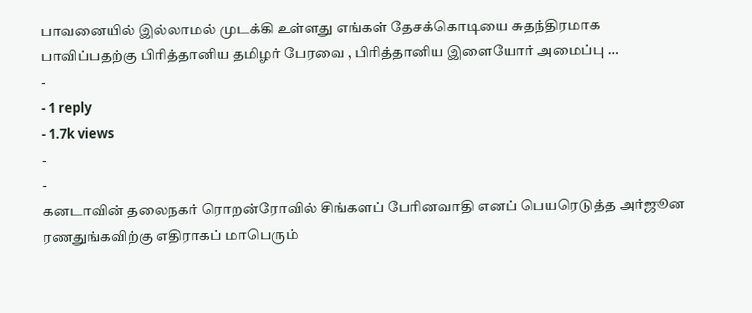பாவனையில் இல்லாமல் முடக்கி உள்ளது எங்கள் தேசக்கொடியை சுதந்திரமாக பாவிப்பதற்கு பிரித்தானிய தமிழர் பேரவை , பிரித்தானிய இளையோர் அமைப்பு …
-
- 1 reply
- 1.7k views
-
-
கனடாவின் தலைநகர் ரொறன்ரோவில் சிங்களப் பேரினவாதி எனப் பெயரெடுத்த அர்ஜூன ரணதுங்கவிற்கு எதிராகப் மாபெரும்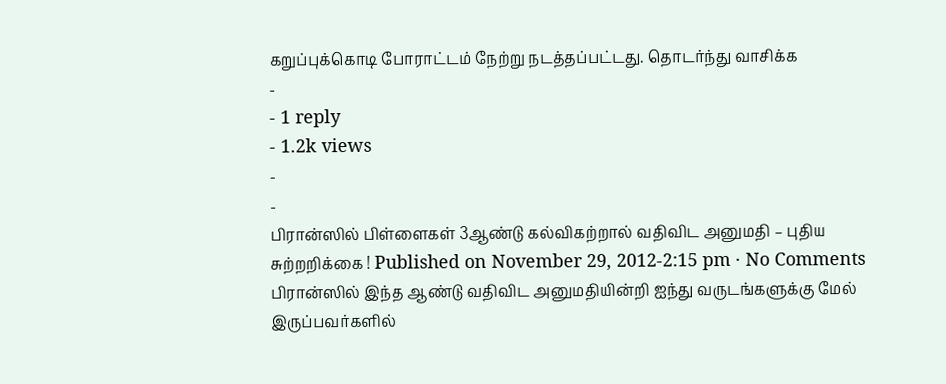கறுப்புக்கொடி போராட்டம் நேற்று நடத்தப்பட்டது. தொடர்ந்து வாசிக்க
-
- 1 reply
- 1.2k views
-
-
பிரான்ஸில் பிள்ளைகள் 3ஆண்டு கல்விகற்றால் வதிவிட அனுமதி – புதிய சுற்றறிக்கை ! Published on November 29, 2012-2:15 pm · No Comments பிரான்ஸில் இந்த ஆண்டு வதிவிட அனுமதியின்றி ஐந்து வருடங்களுக்கு மேல் இருப்பவர்களில்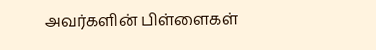அவர்களின் பிள்ளைகள்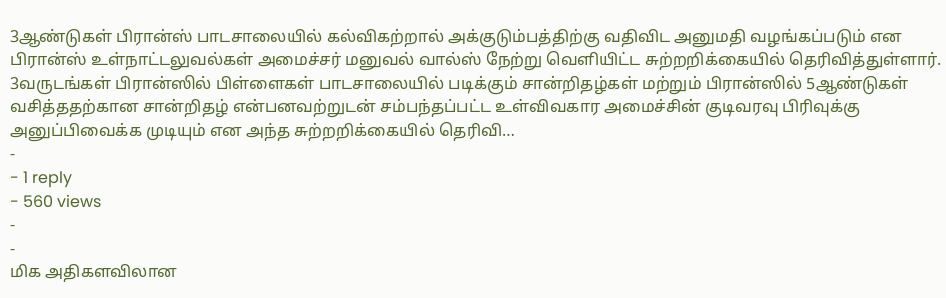3ஆண்டுகள் பிரான்ஸ் பாடசாலையில் கல்விகற்றால் அக்குடும்பத்திற்கு வதிவிட அனுமதி வழங்கப்படும் என பிரான்ஸ் உள்நாட்டலுவல்கள் அமைச்சர் மனுவல் வால்ஸ் நேற்று வெளியிட்ட சுற்றறிக்கையில் தெரிவித்துள்ளார். 3வருடங்கள் பிரான்ஸில் பிள்ளைகள் பாடசாலையில் படிக்கும் சான்றிதழ்கள் மற்றும் பிரான்ஸில் 5ஆண்டுகள் வசித்ததற்கான சான்றிதழ் என்பனவற்றுடன் சம்பந்தப்பட்ட உள்விவகார அமைச்சின் குடிவரவு பிரிவுக்கு அனுப்பிவைக்க முடியும் என அந்த சுற்றறிக்கையில் தெரிவி…
-
- 1 reply
- 560 views
-
-
மிக அதிகளவிலான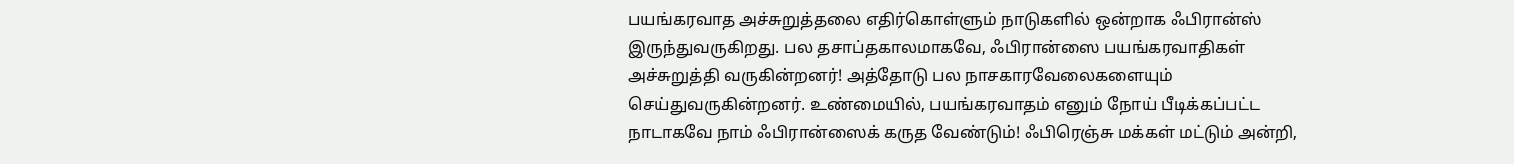பயங்கரவாத அச்சுறுத்தலை எதிர்கொள்ளும் நாடுகளில் ஒன்றாக ஃபிரான்ஸ் இருந்துவருகிறது. பல தசாப்தகாலமாகவே, ஃபிரான்ஸை பயங்கரவாதிகள் அச்சுறுத்தி வருகின்றனர்! அத்தோடு பல நாசகாரவேலைகளையும் செய்துவருகின்றனர். உண்மையில், பயங்கரவாதம் எனும் நோய் பீடிக்கப்பட்ட நாடாகவே நாம் ஃபிரான்ஸைக் கருத வேண்டும்! ஃபிரெஞ்சு மக்கள் மட்டும் அன்றி,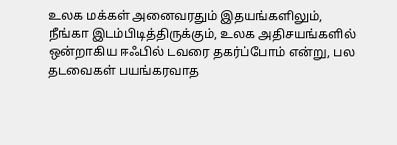உலக மக்கள் அனைவரதும் இதயங்களிலும், நீங்கா இடம்பிடித்திருக்கும், உலக அதிசயங்களில் ஒன்றாகிய ஈஃபில் டவரை தகர்ப்போம் என்று, பல தடவைகள் பயங்கரவாத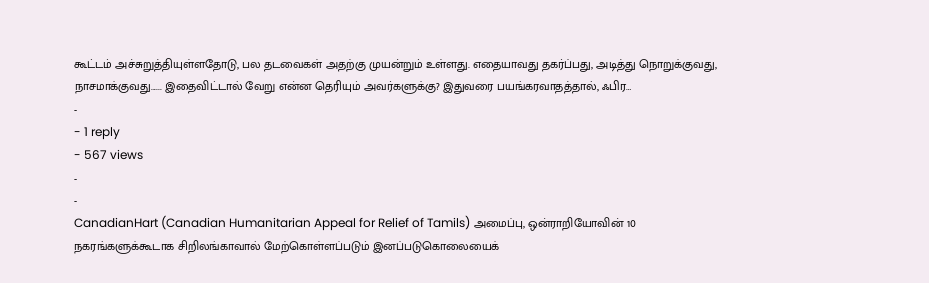கூட்டம் அச்சுறுத்தியுள்ளதோடு, பல தடவைகள் அதற்கு முயன்றும் உள்ளது. எதையாவது தகர்ப்பது, அடித்து நொறுக்குவது, நாசமாக்குவது...... இதைவிட்டால் வேறு என்ன தெரியும் அவர்களுக்கு? இதுவரை பயங்கரவாதத்தால், ஃபிர…
-
- 1 reply
- 567 views
-
-
CanadianHart (Canadian Humanitarian Appeal for Relief of Tamils) அமைப்பு, ஒன்ராறியோவின் 10 நகரங்களுக்கூடாக சிறிலங்காவால் மேற்கொள்ளப்படும் இனப்படுகொலையைக்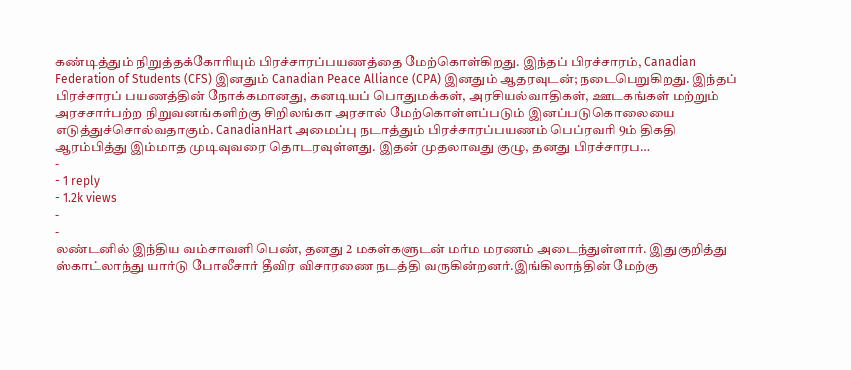கண்டித்தும் நிறுத்தக்கோரியும் பிரச்சாரப்பயணத்தை மேற்கொள்கிறது. இந்தப் பிரச்சாரம், Canadian Federation of Students (CFS) இனதும் Canadian Peace Alliance (CPA) இனதும் ஆதரவுடன்; நடைபெறுகிறது. இந்தப் பிரச்சாரப் பயணத்தின் நோக்கமானது, கனடியப் பொதுமக்கள், அரசியல்வாதிகள், ஊடகங்கள் மற்றும் அரசசார்பற்ற நிறுவனங்களிற்கு சிறிலங்கா அரசால் மேற்கொள்ளப்படும் இனப்படுகொலையை எடுத்துச்சொல்வதாகும். CanadianHart அமைப்பு நடாத்தும் பிரச்சாரப்பயணம் பெப்ரவரி 9ம் திகதி ஆரம்பித்து இம்மாத முடிவுவரை தொடரவுள்ளது. இதன் முதலாவது குழு, தனது பிரச்சாரப…
-
- 1 reply
- 1.2k views
-
-
லண்டனில் இந்திய வம்சாவளி பெண், தனது 2 மகள்களுடன் மர்ம மரணம் அடைந்துள்ளார். இதுகுறித்து ஸ்காட்லாந்து யார்டு போலீசார் தீவிர விசாரணை நடத்தி வருகின்றனர்.இங்கிலாந்தின் மேற்கு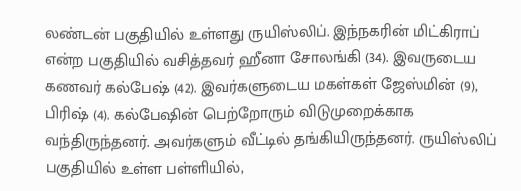லண்டன் பகுதியில் உள்ளது ருயிஸ்லிப். இந்நகரின் மிட்கிராப் என்ற பகுதியில் வசித்தவர் ஹீனா சோலங்கி (34). இவருடைய கணவர் கல்பேஷ் (42). இவர்களுடைய மகள்கள் ஜேஸ்மின் (9), பிரிஷ் (4). கல்பேஷின் பெற்றோரும் விடுமுறைக்காக வந்திருந்தனர். அவர்களும் வீட்டில் தங்கியிருந்தனர். ருயிஸ்லிப் பகுதியில் உள்ள பள்ளியில்,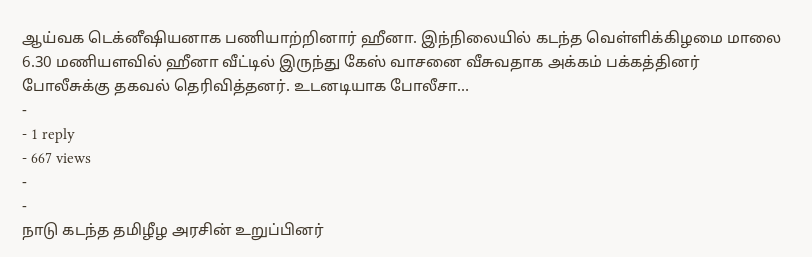ஆய்வக டெக்னீஷியனாக பணியாற்றினார் ஹீனா. இந்நிலையில் கடந்த வெள்ளிக்கிழமை மாலை 6.30 மணியளவில் ஹீனா வீட்டில் இருந்து கேஸ் வாசனை வீசுவதாக அக்கம் பக்கத்தினர் போலீசுக்கு தகவல் தெரிவித்தனர். உடனடியாக போலீசா…
-
- 1 reply
- 667 views
-
-
நாடு கடந்த தமிழீழ அரசின் உறுப்பினர்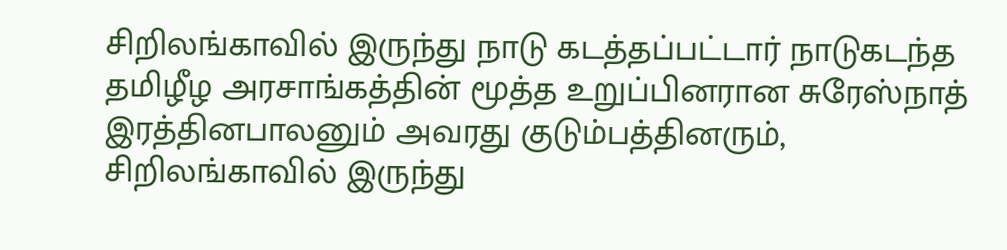சிறிலங்காவில் இருந்து நாடு கடத்தப்பட்டார் நாடுகடந்த தமிழீழ அரசாங்கத்தின் மூத்த உறுப்பினரான சுரேஸ்நாத் இரத்தினபாலனும் அவரது குடும்பத்தினரும், சிறிலங்காவில் இருந்து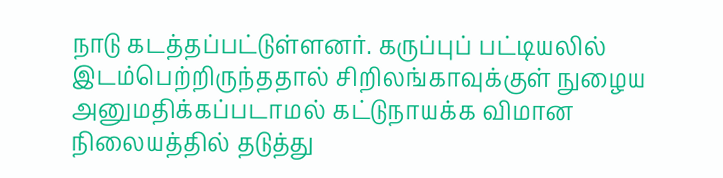நாடு கடத்தப்பட்டுள்ளனர். கருப்புப் பட்டியலில் இடம்பெற்றிருந்ததால் சிறிலங்காவுக்குள் நுழைய அனுமதிக்கப்படாமல் கட்டுநாயக்க விமான நிலையத்தில் தடுத்து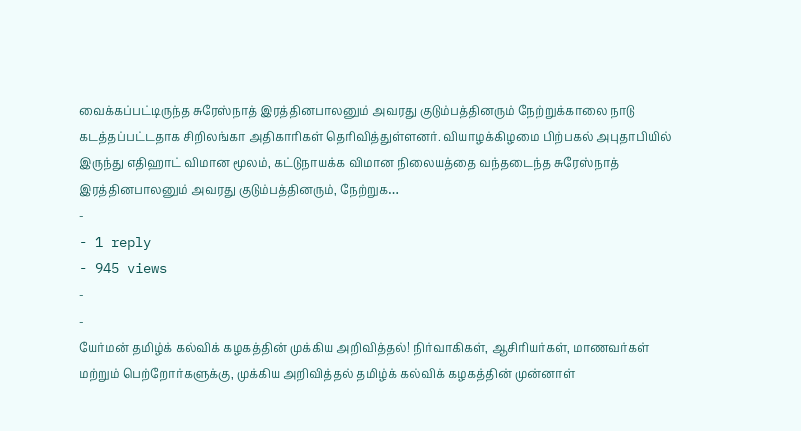வைக்கப்பட்டிருந்த சுரேஸ்நாத் இரத்தினபாலனும் அவரது குடும்பத்தினரும் நேற்றுக்காலை நாடு கடத்தப்பட்டதாக சிறிலங்கா அதிகாரிகள் தெரிவித்துள்ளனர். வியாழக்கிழமை பிற்பகல் அபுதாபியில் இருந்து எதிஹாட் விமான மூலம், கட்டுநாயக்க விமான நிலையத்தை வந்தடைந்த சுரேஸ்நாத் இரத்தினபாலனும் அவரது குடும்பத்தினரும், நேற்றுக…
-
- 1 reply
- 945 views
-
-
யேர்மன் தமிழ்க் கல்விக் கழகத்தின் முக்கிய அறிவித்தல்! நிர்வாகிகள், ஆசிரியர்கள், மாணவர்கள் மற்றும் பெற்றோர்களுக்கு, முக்கிய அறிவித்தல் தமிழ்க் கல்விக் கழகத்தின் முன்னாள்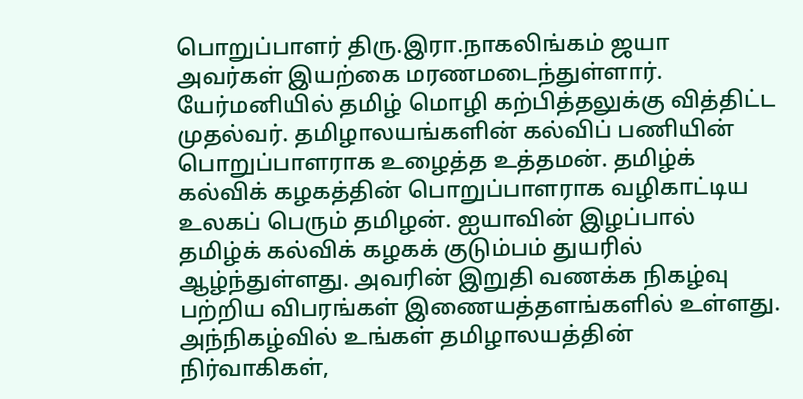பொறுப்பாளர் திரு.இரா.நாகலிங்கம் ஜயா அவர்கள் இயற்கை மரணமடைந்துள்ளார். யேர்மனியில் தமிழ் மொழி கற்பித்தலுக்கு வித்திட்ட முதல்வர். தமிழாலயங்களின் கல்விப் பணியின் பொறுப்பாளராக உழைத்த உத்தமன். தமிழ்க் கல்விக் கழகத்தின் பொறுப்பாளராக வழிகாட்டிய உலகப் பெரும் தமிழன். ஐயாவின் இழப்பால் தமிழ்க் கல்விக் கழகக் குடும்பம் துயரில் ஆழ்ந்துள்ளது. அவரின் இறுதி வணக்க நிகழ்வு பற்றிய விபரங்கள் இணையத்தளங்களில் உள்ளது. அந்நிகழ்வில் உங்கள் தமிழாலயத்தின் நிர்வாகிகள்,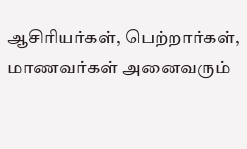ஆசிரியர்கள், பெற்றார்கள், மாணவர்கள் அனைவரும்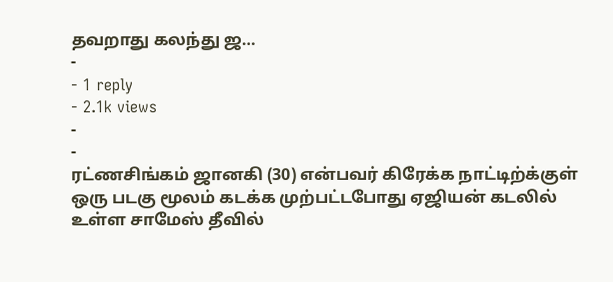தவறாது கலந்து ஜ…
-
- 1 reply
- 2.1k views
-
-
ரட்ணசிங்கம் ஜானகி (30) என்பவர் கிரேக்க நாட்டிற்க்குள் ஒரு படகு மூலம் கடக்க முற்பட்டபோது ஏஜியன் கடலில் உள்ள சாமேஸ் தீவில்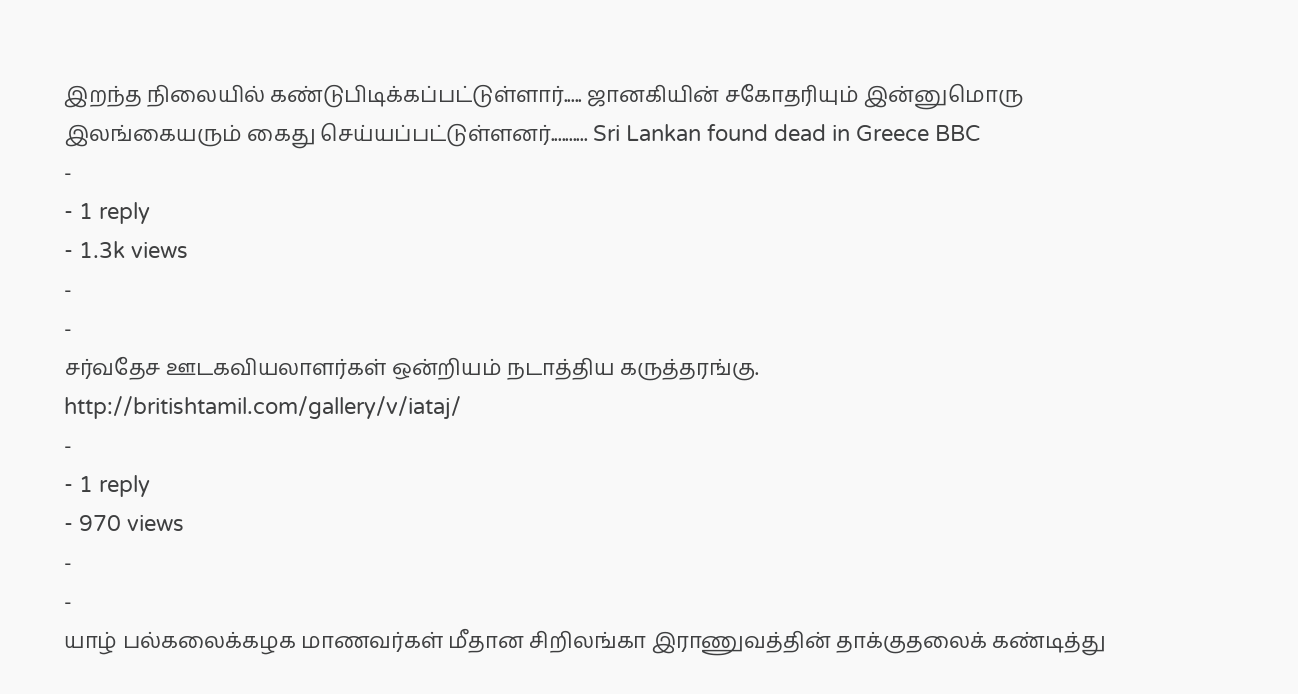இறந்த நிலையில் கண்டுபிடிக்கப்பட்டுள்ளார்..... ஜானகியின் சகோதரியும் இன்னுமொரு இலங்கையரும் கைது செய்யப்பட்டுள்ளனர்.......... Sri Lankan found dead in Greece BBC
-
- 1 reply
- 1.3k views
-
-
சர்வதேச ஊடகவியலாளர்கள் ஒன்றியம் நடாத்திய கருத்தரங்கு. http://britishtamil.com/gallery/v/iataj/
-
- 1 reply
- 970 views
-
-
யாழ் பல்கலைக்கழக மாணவர்கள் மீதான சிறிலங்கா இராணுவத்தின் தாக்குதலைக் கண்டித்து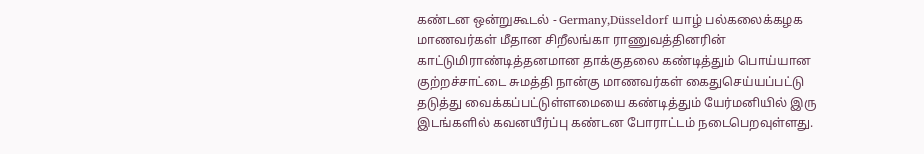கண்டன ஒன்றுகூடல் - Germany,Düsseldorf யாழ் பல்கலைக்கழக மாணவர்கள் மீதான சிறீலங்கா ராணுவத்தினரின் காட்டுமிராண்டித்தனமான தாக்குதலை கண்டித்தும் பொய்யான குற்றச்சாட்டை சுமத்தி நான்கு மாணவர்கள் கைதுசெய்யப்பட்டு தடுத்து வைக்கப்பட்டுள்ளமையை கண்டித்தும் யேர்மனியில் இரு இடங்களில் கவனயீர்ப்பு கண்டன போராட்டம் நடைபெறவுள்ளது.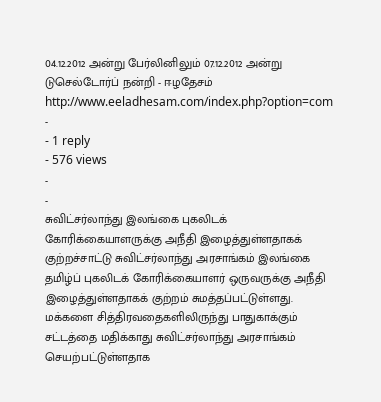04.12.2012 அன்று பேர்லினிலும் 07.12.2012 அன்று டுசெல்டோர்ப் நன்றி - ஈழதேசம் http://www.eeladhesam.com/index.php?option=com
-
- 1 reply
- 576 views
-
-
சுவிட்சர்லாந்து இலங்கை புகலிடக் கோரிக்கையாளருக்கு அநீதி இழைத்துள்ளதாகக் குற்றச்சாட்டு சுவிட்சர்லாந்து அரசாங்கம் இலங்கை தமிழ்ப் புகலிடக் கோரிக்கையாளர் ஒருவருக்கு அநீதி இழைத்துள்ளதாகக் குற்றம் சுமத்தப்பட்டுள்ளது. மக்களை சித்திரவதைகளிலிருந்து பாதுகாக்கும் சட்டத்தை மதிக்காது சுவிட்சர்லாந்து அரசாங்கம் செயற்பட்டுள்ளதாக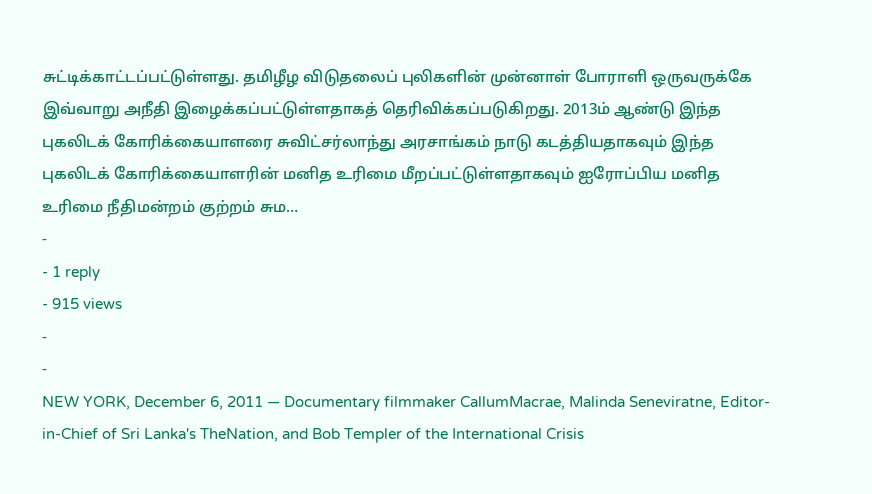சுட்டிக்காட்டப்பட்டுள்ளது. தமிழீழ விடுதலைப் புலிகளின் முன்னாள் போராளி ஒருவருக்கே இவ்வாறு அநீதி இழைக்கப்பட்டுள்ளதாகத் தெரிவிக்கப்படுகிறது. 2013ம் ஆண்டு இந்த புகலிடக் கோரிக்கையாளரை சுவிட்சர்லாந்து அரசாங்கம் நாடு கடத்தியதாகவும் இந்த புகலிடக் கோரிக்கையாளரின் மனித உரிமை மீறப்பட்டுள்ளதாகவும் ஐரோப்பிய மனித உரிமை நீதிமன்றம் குற்றம் சும…
-
- 1 reply
- 915 views
-
-
NEW YORK, December 6, 2011 — Documentary filmmaker CallumMacrae, Malinda Seneviratne, Editor-in-Chief of Sri Lanka's TheNation, and Bob Templer of the International Crisis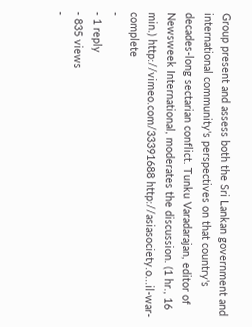Group present and assess both the Sri Lankan government and international community's perspectives on that country's decades-long sectarian conflict. Tunku Varadarajan, editor of Newsweek International, moderates the discussion. (1 hr., 16 min.) http://vimeo.com/33391688 http://asiasociety.o...il-war-complete
-
- 1 reply
- 835 views
-